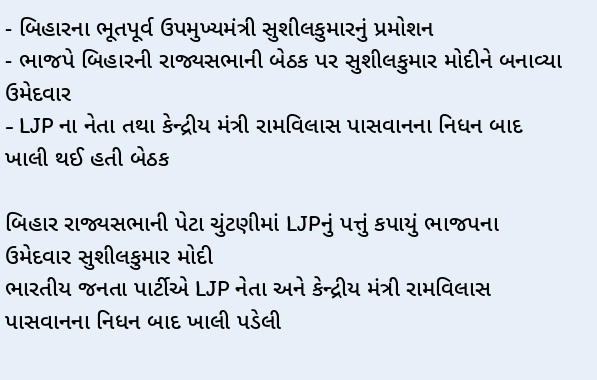- બિહારના ભૂતપૂર્વ ઉપમુખ્યમંત્રી સુશીલકુમારનું પ્રમોશન
- ભાજપે બિહારની રાજ્યસભાની બેઠક પર સુશીલકુમાર મોદીને બનાવ્યા ઉમેદવાર
- LJP ના નેતા તથા કેન્દ્રીય મંત્રી રામવિલાસ પાસવાનના નિધન બાદ ખાલી થઈ હતી બેઠક

બિહાર રાજ્યસભાની પેટા ચુંટણીમાં LJPનું પત્તું કપાયું ભાજપના ઉમેદવાર સુશીલકુમાર મોદી
ભારતીય જનતા પાર્ટીએ LJP નેતા અને કેન્દ્રીય મંત્રી રામવિલાસ પાસવાનના નિધન બાદ ખાલી પડેલી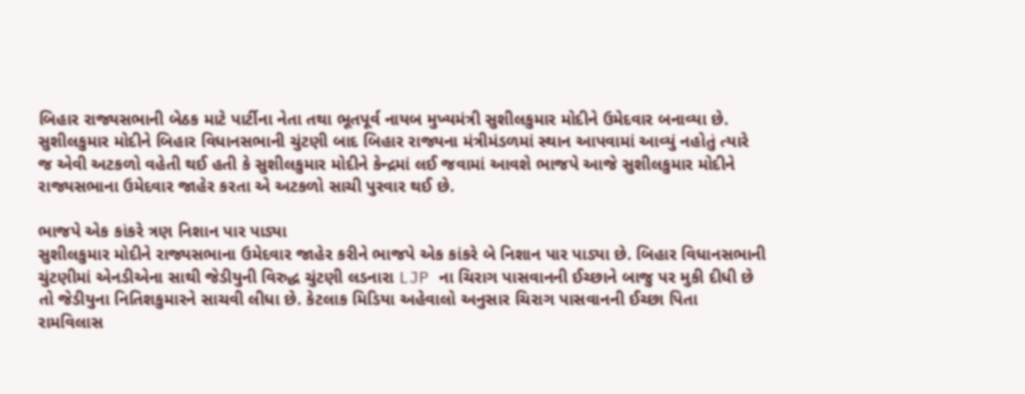બિહાર રાજ્યસભાની બેઠક માટે પાર્ટીના નેતા તથા ભૂતપૂર્વ નાયબ મુખ્યમંત્રી સુશીલકુમાર મોદીને ઉમેદવાર બનાવ્યા છે. સુશીલકુમાર મોદીને બિહાર વિધાનસભાની ચુંટણી બાદ બિહાર રાજ્યના મંત્રીમંડળમાં સ્થાન આપવામાં આવ્યું નહોતું ત્યારે જ એવી અટકળો વહેતી થઈ હતી કે સુશીલકુમાર મોદીને કેન્દ્રમાં લઈ જવામાં આવશે ભાજપે આજે સુશીલકુમાર મોદીને રાજ્યસભાના ઉમેદવાર જાહેર કરતા એ અટકળો સાચી પુરવાર થઈ છે.

ભાજપે એક કાંકરે ત્રણ નિશાન પાર પાડ્યા
સુશીલકુમાર મોદીને રાજ્યસભાના ઉમેદવાર જાહેર કરીને ભાજપે એક કાંકરે બે નિશાન પાર પાડ્યા છે. બિહાર વિધાનસભાની ચુંટણીમાં એનડીએના સાથી જેડીયુની વિરુદ્ધ ચુંટણી લડનારા LJP ના ચિરાગ પાસવાનની ઈચ્છાને બાજુ પર મુકી દીધી છે તો જેડીયુના નિતિશકુમારને સાચવી લીધા છે. કેટલાક મિડિયા અહેવાલો અનુસાર ચિરાગ પાસવાનની ઈચ્છા પિતા રામવિલાસ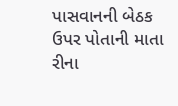પાસવાનની બેઠક ઉપર પોતાની માતા રીના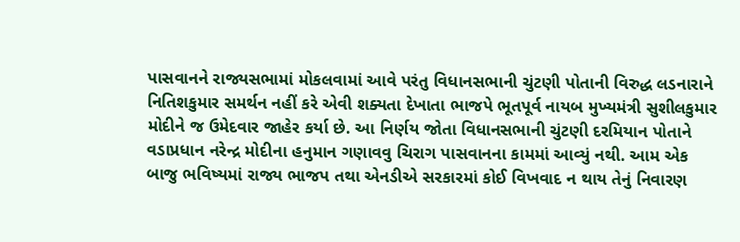પાસવાનને રાજ્યસભામાં મોકલવામાં આવે પરંતુ વિધાનસભાની ચુંટણી પોતાની વિરુદ્ધ લડનારાને નિતિશકુમાર સમર્થન નહીં કરે એવી શક્યતા દેખાતા ભાજપે ભૂતપૂર્વ નાયબ મુખ્યમંત્રી સુશીલકુમાર મોદીને જ ઉમેદવાર જાહેર કર્યા છે. આ નિર્ણય જોતા વિધાનસભાની ચુંટણી દરમિયાન પોતાને વડાપ્રધાન નરેન્દ્ર મોદીના હનુમાન ગણાવવુ ચિરાગ પાસવાનના કામમાં આવ્યું નથી. આમ એક બાજુ ભવિષ્યમાં રાજ્ય ભાજપ તથા એનડીએ સરકારમાં કોઈ વિખવાદ ન થાય તેનું નિવારણ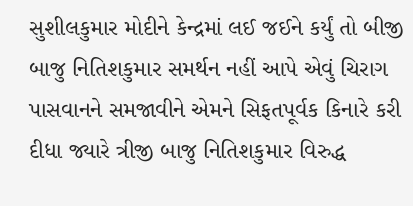સુશીલકુમાર મોદીને કેન્દ્રમાં લઈ જઈને કર્યું તો બીજી બાજુ નિતિશકુમાર સમર્થન નહીં આપે એવું ચિરાગ પાસવાનને સમજાવીને એમને સિફતપૂર્વક કિનારે કરી દીધા જ્યારે ત્રીજી બાજુ નિતિશકુમાર વિરુદ્ધ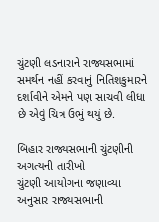ચુંટણી લડનારાને રાજ્યસભામાં સમર્થન નહીં કરવાનું નિતિશકુમારને દર્શાવીને એમને પણ સાચવી લીધા છે એવું ચિત્ર ઉભું થયું છે.

બિહાર રાજ્યસભાની ચુંટણીની અગત્યની તારીખો
ચુંટણી આયોગના જણાવ્યા અનુસાર રાજ્યસભાની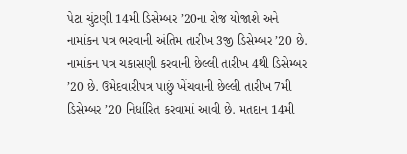પેટા ચુંટણી 14મી ડિસેમ્બર ’20ના રોજ યોજાશે અને નામાંકન પત્ર ભરવાની અંતિમ તારીખ 3જી ડિસેમ્બર ’20 છે. નામાંકન પત્ર ચકાસણી કરવાની છેલ્લી તારીખ 4થી ડિસેમ્બર ’20 છે. ઉમેદવારીપત્ર પાછું ખેંચવાની છેલ્લી તારીખ 7મી ડિસેમ્બર ’20 નિર્ધારિત કરવામાં આવી છે. મતદાન 14મી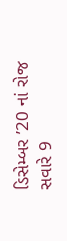ડિસેમ્બર ’20 નાં રોજ સવારે 9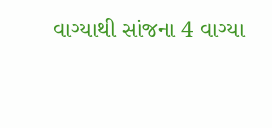વાગ્યાથી સાંજના 4 વાગ્યા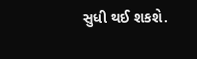સુધી થઈ શકશે.